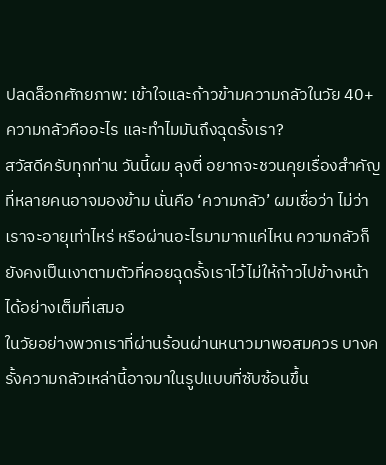ปลดล็อกศักยภาพ: เข้าใจและก้าวข้ามความกลัวในวัย 40+
ความกลัวคืออะไร และทำไมมันถึงฉุดรั้งเรา?
สวัสดีครับทุกท่าน วันนี้ผม ลุงตี่ อยากจะชวนคุยเรื่องสำคัญที่หลายคนอาจมองข้าม นั่นคือ ‘ความกลัว’ ผมเชื่อว่า ไม่ว่าเราจะอายุเท่าไหร่ หรือผ่านอะไรมามากแค่ไหน ความกลัวก็ยังคงเป็นเงาตามตัวที่คอยฉุดรั้งเราไว้ไม่ให้ก้าวไปข้างหน้าได้อย่างเต็มที่เสมอ
ในวัยอย่างพวกเราที่ผ่านร้อนผ่านหนาวมาพอสมควร บางครั้งความกลัวเหล่านี้อาจมาในรูปแบบที่ซับซ้อนขึ้น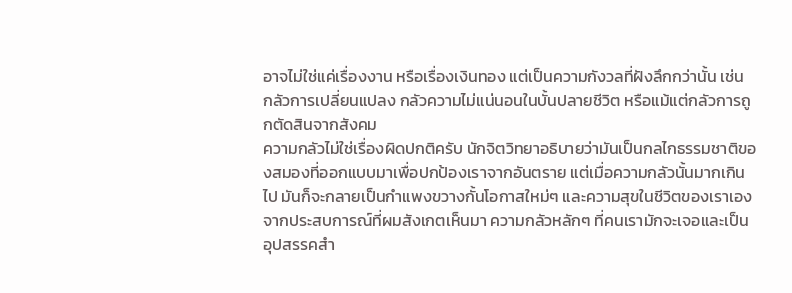อาจไม่ใช่แค่เรื่องงาน หรือเรื่องเงินทอง แต่เป็นความกังวลที่ฝังลึกกว่านั้น เช่น กลัวการเปลี่ยนแปลง กลัวความไม่แน่นอนในบั้นปลายชีวิต หรือแม้แต่กลัวการถูกตัดสินจากสังคม
ความกลัวไม่ใช่เรื่องผิดปกติครับ นักจิตวิทยาอธิบายว่ามันเป็นกลไกธรรมชาติของสมองที่ออกแบบมาเพื่อปกป้องเราจากอันตราย แต่เมื่อความกลัวนั้นมากเกินไป มันก็จะกลายเป็นกำแพงขวางกั้นโอกาสใหม่ๆ และความสุขในชีวิตของเราเอง
จากประสบการณ์ที่ผมสังเกตเห็นมา ความกลัวหลักๆ ที่คนเรามักจะเจอและเป็นอุปสรรคสำ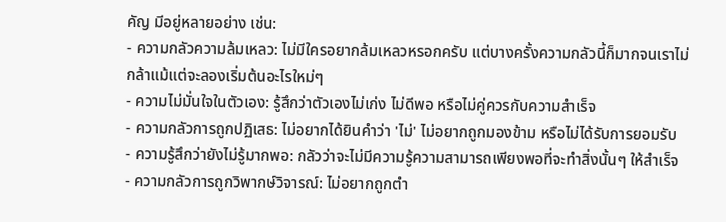คัญ มีอยู่หลายอย่าง เช่น:
- ความกลัวความล้มเหลว: ไม่มีใครอยากล้มเหลวหรอกครับ แต่บางครั้งความกลัวนี้ก็มากจนเราไม่กล้าแม้แต่จะลองเริ่มต้นอะไรใหม่ๆ
- ความไม่มั่นใจในตัวเอง: รู้สึกว่าตัวเองไม่เก่ง ไม่ดีพอ หรือไม่คู่ควรกับความสำเร็จ
- ความกลัวการถูกปฏิเสธ: ไม่อยากได้ยินคำว่า 'ไม่' ไม่อยากถูกมองข้าม หรือไม่ได้รับการยอมรับ
- ความรู้สึกว่ายังไม่รู้มากพอ: กลัวว่าจะไม่มีความรู้ความสามารถเพียงพอที่จะทำสิ่งนั้นๆ ให้สำเร็จ
- ความกลัวการถูกวิพากษ์วิจารณ์: ไม่อยากถูกตำ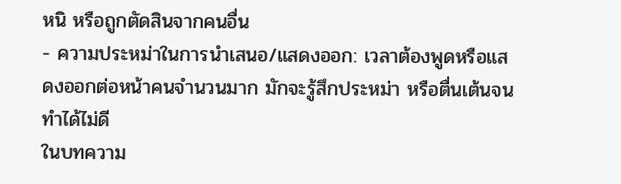หนิ หรือถูกตัดสินจากคนอื่น
- ความประหม่าในการนำเสนอ/แสดงออก: เวลาต้องพูดหรือแสดงออกต่อหน้าคนจำนวนมาก มักจะรู้สึกประหม่า หรือตื่นเต้นจนทำได้ไม่ดี
ในบทความ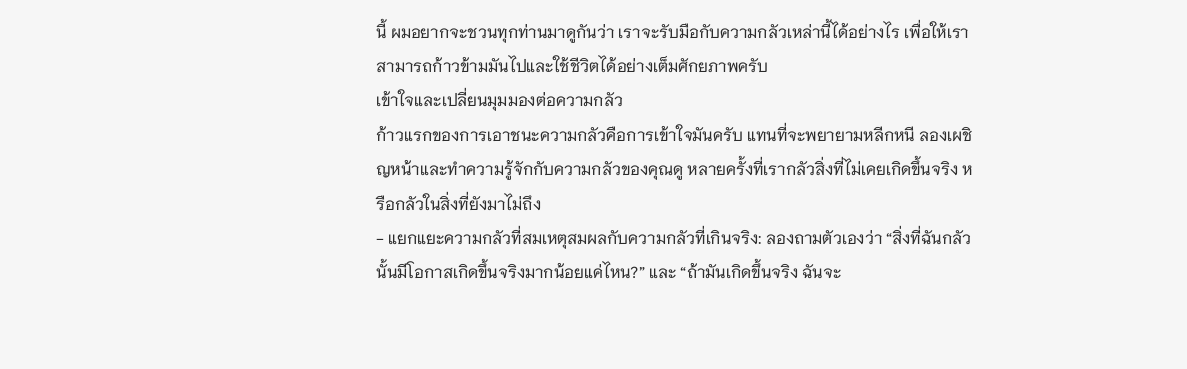นี้ ผมอยากจะชวนทุกท่านมาดูกันว่า เราจะรับมือกับความกลัวเหล่านี้ได้อย่างไร เพื่อให้เราสามารถก้าวข้ามมันไปและใช้ชีวิตได้อย่างเต็มศักยภาพครับ
เข้าใจและเปลี่ยนมุมมองต่อความกลัว
ก้าวแรกของการเอาชนะความกลัวคือการเข้าใจมันครับ แทนที่จะพยายามหลีกหนี ลองเผชิญหน้าและทำความรู้จักกับความกลัวของคุณดู หลายครั้งที่เรากลัวสิ่งที่ไม่เคยเกิดขึ้นจริง หรือกลัวในสิ่งที่ยังมาไม่ถึง
- แยกแยะความกลัวที่สมเหตุสมผลกับความกลัวที่เกินจริง: ลองถามตัวเองว่า “สิ่งที่ฉันกลัวนั้นมีโอกาสเกิดขึ้นจริงมากน้อยแค่ไหน?” และ “ถ้ามันเกิดขึ้นจริง ฉันจะ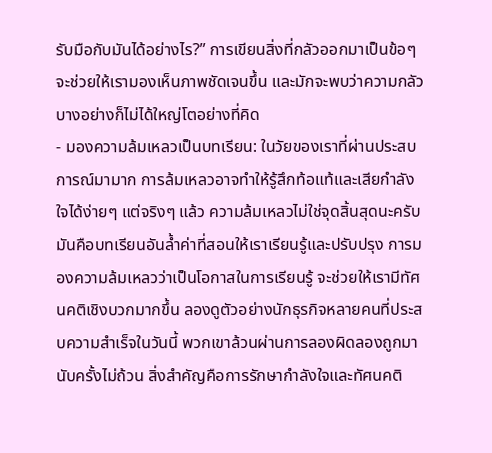รับมือกับมันได้อย่างไร?” การเขียนสิ่งที่กลัวออกมาเป็นข้อๆ จะช่วยให้เรามองเห็นภาพชัดเจนขึ้น และมักจะพบว่าความกลัวบางอย่างก็ไม่ได้ใหญ่โตอย่างที่คิด
- มองความล้มเหลวเป็นบทเรียน: ในวัยของเราที่ผ่านประสบการณ์มามาก การล้มเหลวอาจทำให้รู้สึกท้อแท้และเสียกำลังใจได้ง่ายๆ แต่จริงๆ แล้ว ความล้มเหลวไม่ใช่จุดสิ้นสุดนะครับ มันคือบทเรียนอันล้ำค่าที่สอนให้เราเรียนรู้และปรับปรุง การมองความล้มเหลวว่าเป็นโอกาสในการเรียนรู้ จะช่วยให้เรามีทัศนคติเชิงบวกมากขึ้น ลองดูตัวอย่างนักธุรกิจหลายคนที่ประสบความสำเร็จในวันนี้ พวกเขาล้วนผ่านการลองผิดลองถูกมานับครั้งไม่ถ้วน สิ่งสำคัญคือการรักษากำลังใจและทัศนคติ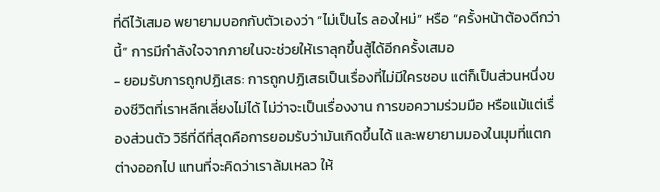ที่ดีไว้เสมอ พยายามบอกกับตัวเองว่า “ไม่เป็นไร ลองใหม่” หรือ “ครั้งหน้าต้องดีกว่านี้” การมีกำลังใจจากภายในจะช่วยให้เราลุกขึ้นสู้ได้อีกครั้งเสมอ
- ยอมรับการถูกปฏิเสธ: การถูกปฏิเสธเป็นเรื่องที่ไม่มีใครชอบ แต่ก็เป็นส่วนหนึ่งของชีวิตที่เราหลีกเลี่ยงไม่ได้ ไม่ว่าจะเป็นเรื่องงาน การขอความร่วมมือ หรือแม้แต่เรื่องส่วนตัว วิธีที่ดีที่สุดคือการยอมรับว่ามันเกิดขึ้นได้ และพยายามมองในมุมที่แตกต่างออกไป แทนที่จะคิดว่าเราล้มเหลว ให้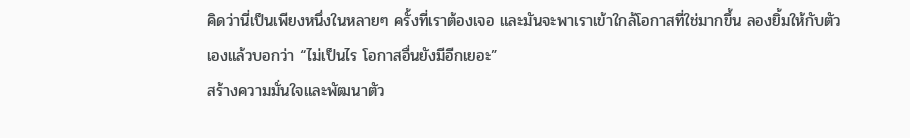คิดว่านี่เป็นเพียงหนึ่งในหลายๆ ครั้งที่เราต้องเจอ และมันจะพาเราเข้าใกล้โอกาสที่ใช่มากขึ้น ลองยิ้มให้กับตัวเองแล้วบอกว่า “ไม่เป็นไร โอกาสอื่นยังมีอีกเยอะ”
สร้างความมั่นใจและพัฒนาตัว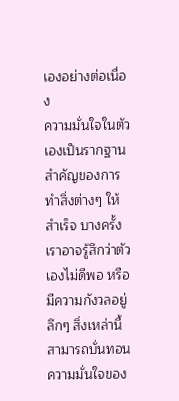เองอย่างต่อเนื่อง
ความมั่นใจในตัวเองเป็นรากฐานสำคัญของการทำสิ่งต่างๆ ให้สำเร็จ บางครั้งเราอาจรู้สึกว่าตัวเองไม่ดีพอ หรือมีความกังวลอยู่ลึกๆ สิ่งเหล่านี้สามารถบั่นทอนความมั่นใจของ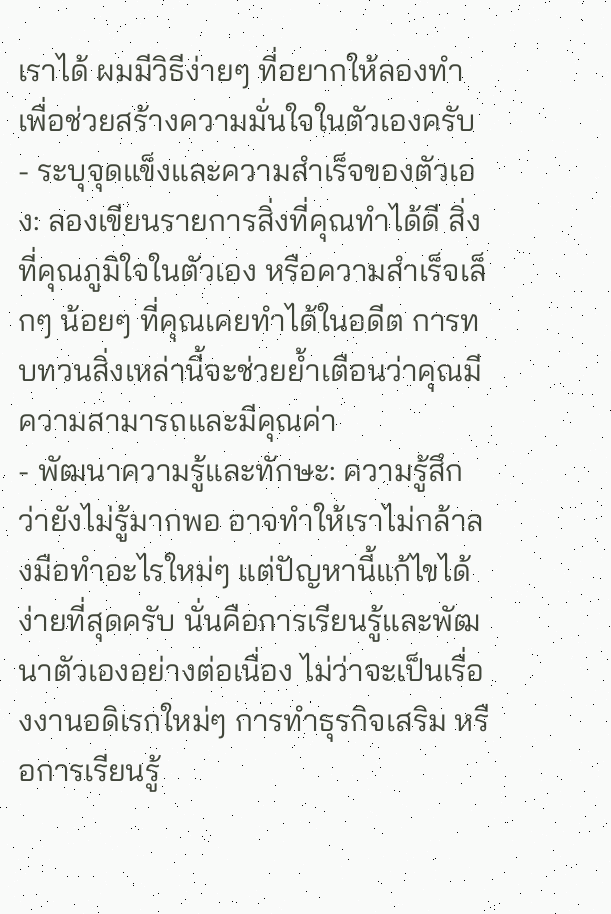เราได้ ผมมีวิธีง่ายๆ ที่อยากให้ลองทำ เพื่อช่วยสร้างความมั่นใจในตัวเองครับ
- ระบุจุดแข็งและความสำเร็จของตัวเอง: ลองเขียนรายการสิ่งที่คุณทำได้ดี สิ่งที่คุณภูมิใจในตัวเอง หรือความสำเร็จเล็กๆ น้อยๆ ที่คุณเคยทำได้ในอดีต การทบทวนสิ่งเหล่านี้จะช่วยย้ำเตือนว่าคุณมีความสามารถและมีคุณค่า
- พัฒนาความรู้และทักษะ: ความรู้สึกว่ายังไม่รู้มากพอ อาจทำให้เราไม่กล้าลงมือทำอะไรใหม่ๆ แต่ปัญหานี้แก้ไขได้ง่ายที่สุดครับ นั่นคือการเรียนรู้และพัฒนาตัวเองอย่างต่อเนื่อง ไม่ว่าจะเป็นเรื่องงานอดิเรกใหม่ๆ การทำธุรกิจเสริม หรือการเรียนรู้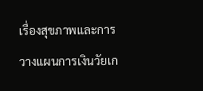เรื่องสุขภาพและการวางแผนการเงินวัยเก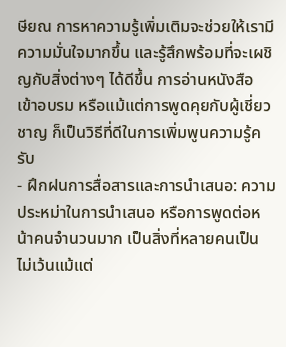ษียณ การหาความรู้เพิ่มเติมจะช่วยให้เรามีความมั่นใจมากขึ้น และรู้สึกพร้อมที่จะเผชิญกับสิ่งต่างๆ ได้ดีขึ้น การอ่านหนังสือ เข้าอบรม หรือแม้แต่การพูดคุยกับผู้เชี่ยวชาญ ก็เป็นวิธีที่ดีในการเพิ่มพูนความรู้ครับ
- ฝึกฝนการสื่อสารและการนำเสนอ: ความประหม่าในการนำเสนอ หรือการพูดต่อหน้าคนจำนวนมาก เป็นสิ่งที่หลายคนเป็น ไม่เว้นแม้แต่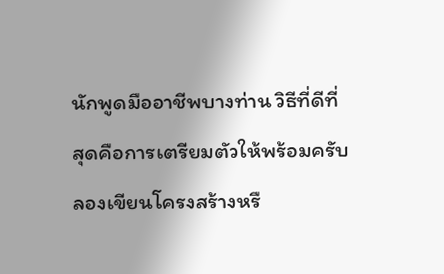นักพูดมืออาชีพบางท่าน วิธีที่ดีที่สุดคือการเตรียมตัวให้พร้อมครับ ลองเขียนโครงสร้างหรื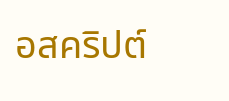อสคริปต์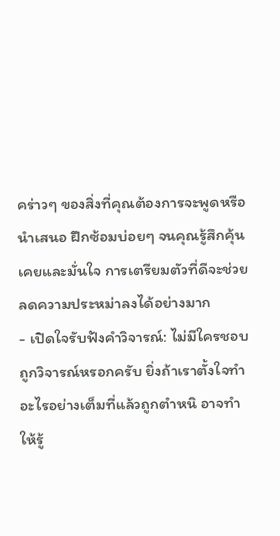คร่าวๆ ของสิ่งที่คุณต้องการจะพูดหรือนำเสนอ ฝึกซ้อมบ่อยๆ จนคุณรู้สึกคุ้นเคยและมั่นใจ การเตรียมตัวที่ดีจะช่วยลดความประหม่าลงได้อย่างมาก
- เปิดใจรับฟังคำวิจารณ์: ไม่มีใครชอบถูกวิจารณ์หรอกครับ ยิ่งถ้าเราตั้งใจทำอะไรอย่างเต็มที่แล้วถูกตำหนิ อาจทำให้รู้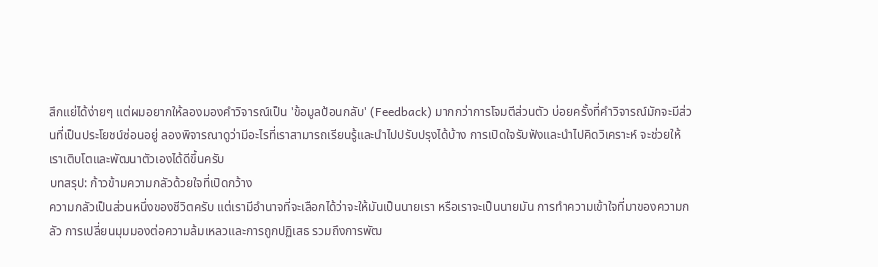สึกแย่ได้ง่ายๆ แต่ผมอยากให้ลองมองคำวิจารณ์เป็น 'ข้อมูลป้อนกลับ' (Feedback) มากกว่าการโจมตีส่วนตัว บ่อยครั้งที่คำวิจารณ์มักจะมีส่วนที่เป็นประโยชน์ซ่อนอยู่ ลองพิจารณาดูว่ามีอะไรที่เราสามารถเรียนรู้และนำไปปรับปรุงได้บ้าง การเปิดใจรับฟังและนำไปคิดวิเคราะห์ จะช่วยให้เราเติบโตและพัฒนาตัวเองได้ดีขึ้นครับ
บทสรุป: ก้าวข้ามความกลัวด้วยใจที่เปิดกว้าง
ความกลัวเป็นส่วนหนึ่งของชีวิตครับ แต่เรามีอำนาจที่จะเลือกได้ว่าจะให้มันเป็นนายเรา หรือเราจะเป็นนายมัน การทำความเข้าใจที่มาของความกลัว การเปลี่ยนมุมมองต่อความล้มเหลวและการถูกปฏิเสธ รวมถึงการพัฒ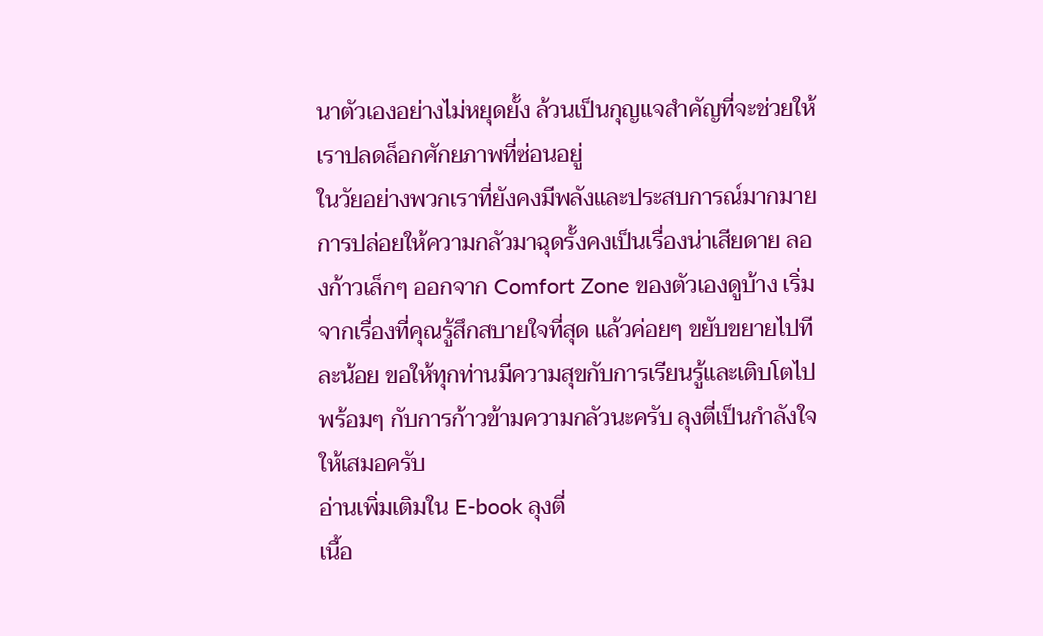นาตัวเองอย่างไม่หยุดยั้ง ล้วนเป็นกุญแจสำคัญที่จะช่วยให้เราปลดล็อกศักยภาพที่ซ่อนอยู่
ในวัยอย่างพวกเราที่ยังคงมีพลังและประสบการณ์มากมาย การปล่อยให้ความกลัวมาฉุดรั้งคงเป็นเรื่องน่าเสียดาย ลองก้าวเล็กๆ ออกจาก Comfort Zone ของตัวเองดูบ้าง เริ่มจากเรื่องที่คุณรู้สึกสบายใจที่สุด แล้วค่อยๆ ขยับขยายไปทีละน้อย ขอให้ทุกท่านมีความสุขกับการเรียนรู้และเติบโตไปพร้อมๆ กับการก้าวข้ามความกลัวนะครับ ลุงตี่เป็นกำลังใจให้เสมอครับ
อ่านเพิ่มเติมใน E-book ลุงตี่
เนื้อ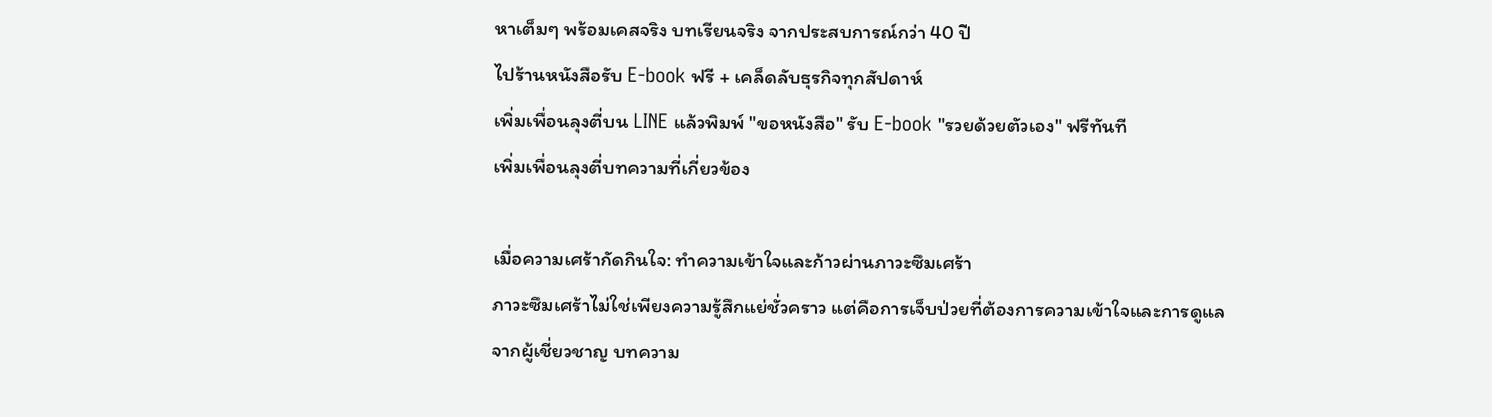หาเต็มๆ พร้อมเคสจริง บทเรียนจริง จากประสบการณ์กว่า 40 ปี
ไปร้านหนังสือรับ E-book ฟรี + เคล็ดลับธุรกิจทุกสัปดาห์
เพิ่มเพื่อนลุงตี่บน LINE แล้วพิมพ์ "ขอหนังสือ" รับ E-book "รวยด้วยตัวเอง" ฟรีทันที
เพิ่มเพื่อนลุงตี่บทความที่เกี่ยวข้อง

เมื่อความเศร้ากัดกินใจ: ทำความเข้าใจและก้าวผ่านภาวะซึมเศร้า
ภาวะซึมเศร้าไม่ใช่เพียงความรู้สึกแย่ชั่วคราว แต่คือการเจ็บป่วยที่ต้องการความเข้าใจและการดูแลจากผู้เชี่ยวชาญ บทความ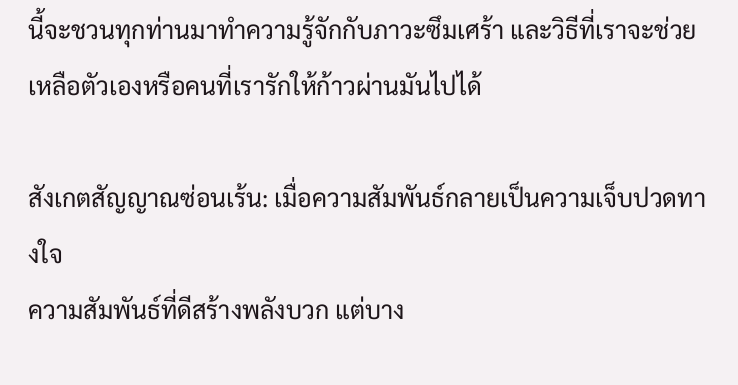นี้จะชวนทุกท่านมาทำความรู้จักกับภาวะซึมเศร้า และวิธีที่เราจะช่วยเหลือตัวเองหรือคนที่เรารักให้ก้าวผ่านมันไปได้

สังเกตสัญญาณซ่อนเร้น: เมื่อความสัมพันธ์กลายเป็นความเจ็บปวดทางใจ
ความสัมพันธ์ที่ดีสร้างพลังบวก แต่บาง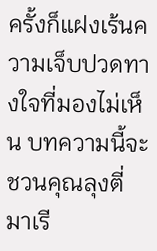ครั้งก็แฝงเร้นความเจ็บปวดทางใจที่มองไม่เห็น บทความนี้จะชวนคุณลุงตี่มาเรี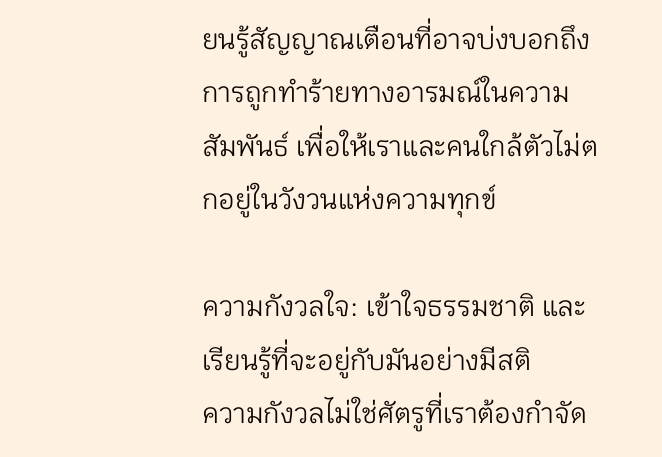ยนรู้สัญญาณเตือนที่อาจบ่งบอกถึงการถูกทำร้ายทางอารมณ์ในความสัมพันธ์ เพื่อให้เราและคนใกล้ตัวไม่ตกอยู่ในวังวนแห่งความทุกข์

ความกังวลใจ: เข้าใจธรรมชาติ และเรียนรู้ที่จะอยู่กับมันอย่างมีสติ
ความกังวลไม่ใช่ศัตรูที่เราต้องกำจัด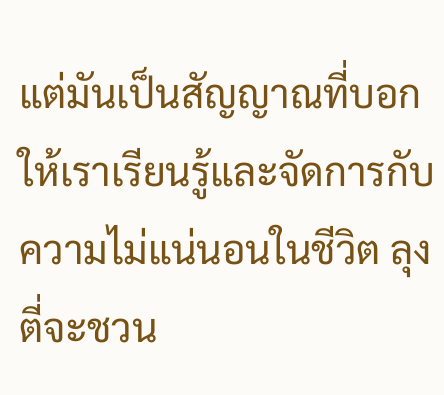แต่มันเป็นสัญญาณที่บอกให้เราเรียนรู้และจัดการกับความไม่แน่นอนในชีวิต ลุงตี่จะชวน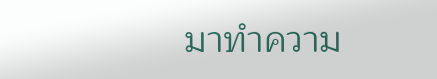มาทำความ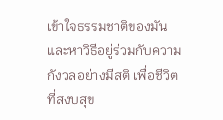เข้าใจธรรมชาติของมัน และหาวิธีอยู่ร่วมกับความกังวลอย่างมีสติ เพื่อชีวิตที่สงบสุข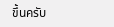ขึ้นครับ